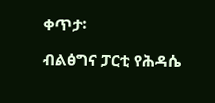ቀጥታ፡

ብልፅግና ፓርቲ የሕዳሴ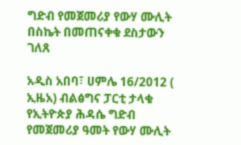ግድብ የመጀመሪያ የውሃ ሙሊት በስኬት በመጠናቀቁ ደስታውን ገለጸ

አዲስ አበባ፣ ሀምሌ 16/2012 ( ኢዜአ) ብልፅግና ፓርቲ ታላቁ የኢትዮጵያ ሕዳሴ ግድብ የመጀመሪያ ዓመት የውሃ ሙሊት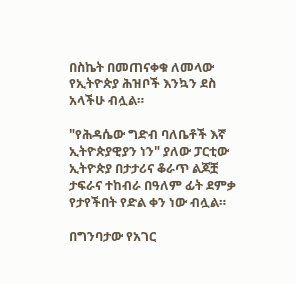በስኬት በመጠናቀቁ ለመላው የኢትዮጵያ ሕዝቦች እንኳን ደስ አላችሁ ብሏል።

"የሕዳሴው ግድብ ባለቤቶች እኛ ኢትዮጵያዊያን ነን" ያለው ፓርቲው ኢትዮጵያ በታታሪና ቆራጥ ልጆቿ ታፍራና ተከብራ በዓለም ፊት ደምቃ የታየችበት የድል ቀን ነው ብሏል።

በግንባታው የአገር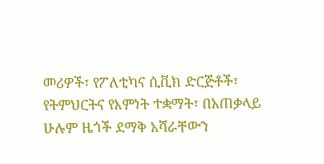መሪዎች፣ የፖለቲካና ሲቪክ ድርጅቶች፣ የትምህርትና የእምነት ተቋማት፣ በአጠቃላይ ሁሉም ዜጎች ደማቅ አሻራቸውን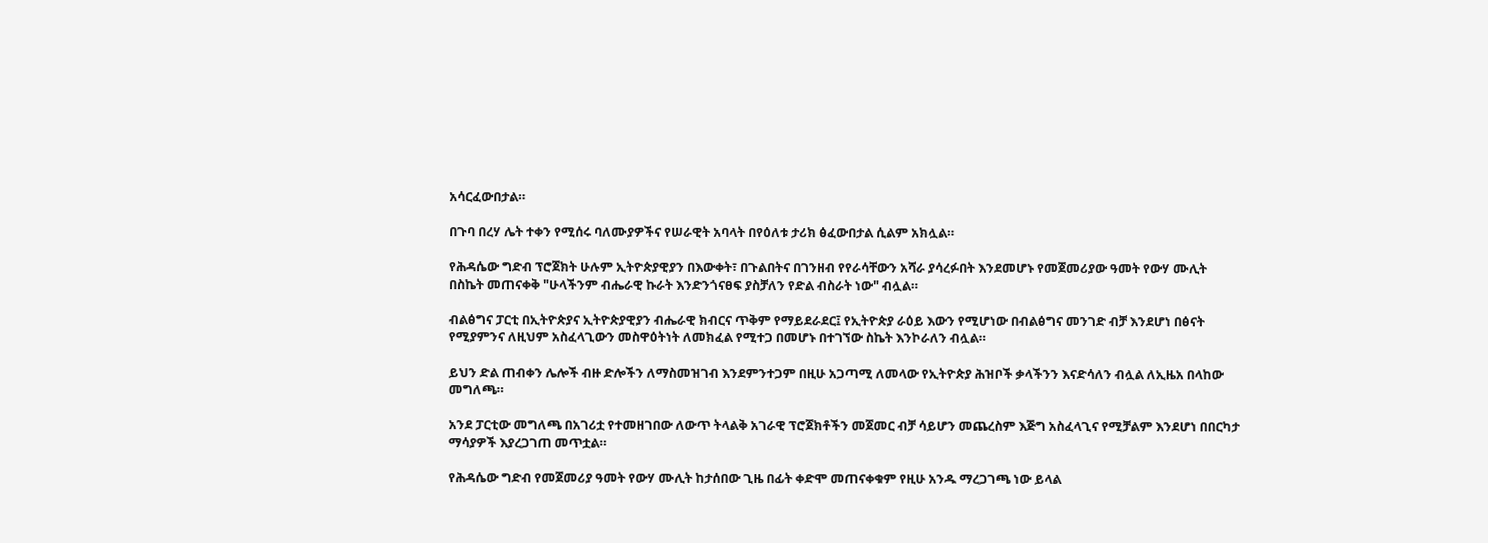አሳርፈውበታል።

በጉባ በረሃ ሌት ተቀን የሚሰሩ ባለሙያዎችና የሠራዊት አባላት በየዕለቱ ታሪክ ፅፈውበታል ሲልም አክሏል።

የሕዳሴው ግድብ ፕሮጀክት ሁሉም ኢትዮጵያዊያን በእውቀት፣ በጉልበትና በገንዘብ የየራሳቸውን አሻራ ያሳረፉበት እንደመሆኑ የመጀመሪያው ዓመት የውሃ ሙሊት በስኬት መጠናቀቅ "ሁላችንም ብሔራዊ ኩራት እንድንጎናፀፍ ያስቻለን የድል ብስራት ነው" ብሏል።

ብልፅግና ፓርቲ በኢትዮጵያና ኢትዮጵያዊያን ብሔራዊ ክብርና ጥቅም የማይደራደር፤ የኢትዮጵያ ራዕይ እውን የሚሆነው በብልፅግና መንገድ ብቻ እንደሆነ በፅናት የሚያምንና ለዚህም አስፈላጊውን መስዋዕትነት ለመክፈል የሚተጋ በመሆኑ በተገኘው ስኬት እንኮራለን ብሏል።

ይህን ድል ጠብቀን ሌሎች ብዙ ድሎችን ለማስመዝገብ እንደምንተጋም በዚሁ አጋጣሚ ለመላው የኢትዮጵያ ሕዝቦች ቃላችንን እናድሳለን ብሏል ለኢዜአ በላከው መግለጫ።

አንደ ፓርቲው መግለጫ በአገሪቷ የተመዘገበው ለውጥ ትላልቅ አገራዊ ፕሮጀክቶችን መጀመር ብቻ ሳይሆን መጨረስም እጅግ አስፈላጊና የሚቻልም እንደሆነ በበርካታ ማሳያዎች እያረጋገጠ መጥቷል።

የሕዳሴው ግድብ የመጀመሪያ ዓመት የውሃ ሙሊት ከታሰበው ጊዜ በፊት ቀድሞ መጠናቀቁም የዚሁ አንዱ ማረጋገጫ ነው ይላል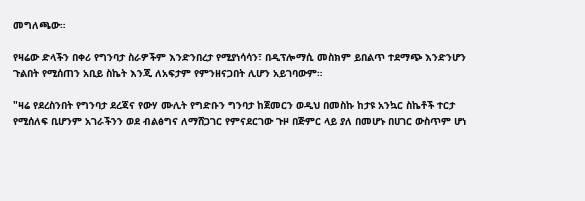መግለጫው።

የዛሬው ድላችን በቀሪ የግንባታ ስራዎችም እንድንበረታ የሚያነሳሳን፣ በዲፕሎማሲ መስክም ይበልጥ ተደማጭ እንድንሆን ጉልበት የሚሰጠን አቢይ ስኬት እንጂ ለአፍታም የምንዘናጋበት ሊሆን አይገባውም።

"ዛሬ የደረስንበት የግንባታ ደረጃና የውሃ ሙሊት የግድቡን ግንባታ ከጀመርን ወዲህ በመስኩ ከታዩ አንኳር ስኬቶች ተርታ የሚሰለፍ ቢሆንም አገራችንን ወደ ብልፅግና ለማሸጋገር የምናደርገው ጉዞ በጅምር ላይ ያለ በመሆኑ በሀገር ውስጥም ሆነ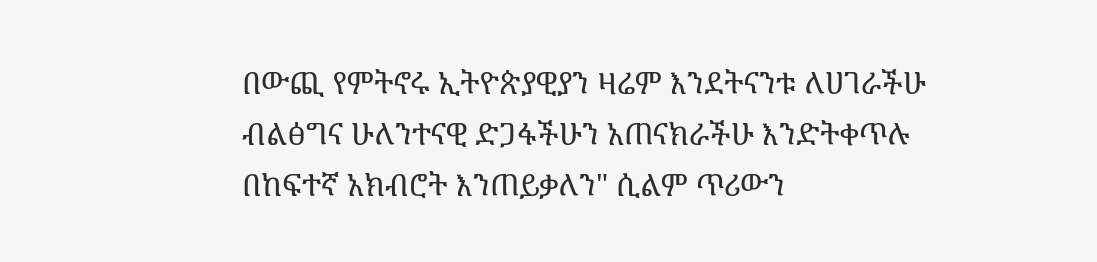በውጪ የምትኖሩ ኢትዮጵያዊያን ዛሬም እንደትናንቱ ለሀገራችሁ ብልፅግና ሁለንተናዊ ድጋፋችሁን አጠናክራችሁ እንድትቀጥሉ በከፍተኛ አክብሮት እንጠይቃለን" ሲልም ጥሪውን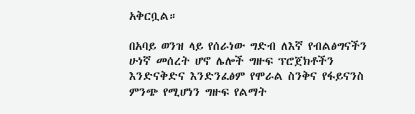አቅርቧል።

በአባይ ወንዝ ላይ የሰራነው ግድብ ለእኛ የብልፅግናችን ሁነኛ መሰረት ሆኖ ሌሎች ግዙፍ ፕሮጀክቶችን እንድናቅድና እንድንፈፅም የሞራል ስንቅና የፋይናንስ ምንጭ የሚሆነን ግዙፍ የልማት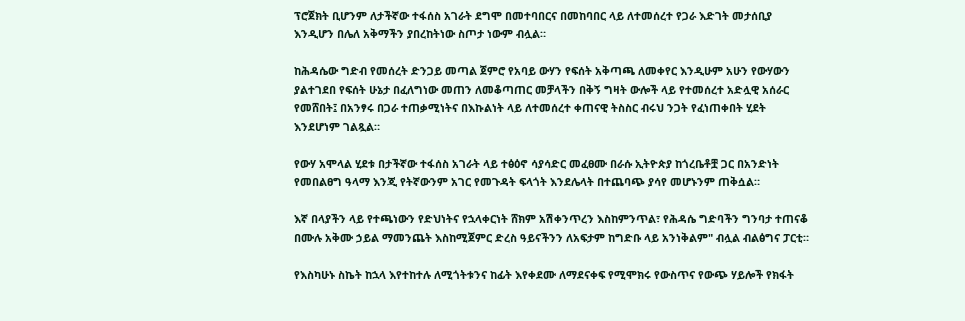ፕሮጀክት ቢሆንም ለታችኛው ተፋሰስ አገራት ደግሞ በመተባበርና በመከባበር ላይ ለተመሰረተ የጋራ እድገት መታሰቢያ እንዲሆን በሌለ አቅማችን ያበረከትነው ስጦታ ነውም ብሏል።

ከሕዳሴው ግድብ የመሰረት ድንጋይ መጣል ጀምሮ የአባይ ውሃን የፍሰት አቅጣጫ ለመቀየር እንዲሁም አሁን የውሃውን ያልተገደበ የፍሰት ሁኔታ በፈለግነው መጠን ለመቆጣጠር መቻላችን በቅኝ ግዛት ውሎች ላይ የተመሰረተ አድሏዊ አሰራር የመሸበት፤ በአንፃሩ በጋራ ተጠቃሚነትና በእኩልነት ላይ ለተመሰረተ ቀጠናዊ ትስስር ብሩህ ንጋት የፈነጠቀበት ሂደት እንደሆነም ገልጿል።

የውሃ አሞላል ሂደቱ በታችኛው ተፋሰስ አገራት ላይ ተፅዕኖ ሳያሳድር መፈፀሙ በራሱ ኢትዮጵያ ከጎረቤቶቿ ጋር በአንድነት የመበልፀግ ዓላማ እንጂ የትኛውንም አገር የመጉዳት ፍላጎት እንደሌላት በተጨባጭ ያሳየ መሆኑንም ጠቅሷል።

እኛ በላያችን ላይ የተጫነውን የድህነትና የኋላቀርነት ሸክም አሽቀንጥረን እስከምንጥል፣ የሕዳሴ ግድባችን ግንባታ ተጠናቆ በሙሉ አቅሙ ኃይል ማመንጨት እስከሚጀምር ድረስ ዓይናችንን ለአፍታም ከግድቡ ላይ አንነቅልም" ብሏል ብልፅግና ፓርቲ።

የእስካሁኑ ስኬት ከኋላ እየተከተሉ ለሚጎትቱንና ከፊት እየቀደሙ ለማደናቀፍ የሚሞክሩ የውስጥና የውጭ ሃይሎች የክፋት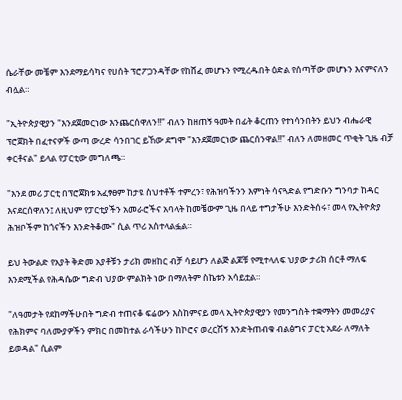ሴራቸው መቼም እንደማይሳካና የሀሰት ፕሮፖጋንዳቸው የከሸፈ መሆኑን የሚረዱበት ዕድል የሰጣቸው መሆኑን እናምናለን ብሏል።

"ኢትዮጵያዊያን "እንደጀመርነው እንጨርሰዋለን!!" ብለን ከዘጠኝ ዓመት በፊት ቆርጠን የተነሳንበትን ይህን ብሔራዊ ፕሮጀክት በፈተናዎች ውጣ ውረድ ሳንበገር ይኸው ደግሞ "እንደጀመርነው ጨርሰንዋል!!" ብለን ለመዘመር ጥቂት ጊዜ ብቻ ቀርቶናል" ይላል የፓርቲው መግለጫ።

"እንደ መሪ ፓርቲ በፕሮጀክቱ አፈፃፀም ከታዩ ስህተቶች ተምረን፣ የሕዝባችንን እምነት ሳናጓድል የግድቡን ግንባታ ከዳር እናደርሰዋለን፤ ለዚህም የፓርቲያችን አመራሮችና አባላት ከመቼውም ጊዜ በላይ ተግታችሁ እንድትሰሩ፣ መላ የኢትዮጵያ ሕዝቦችም ከጎናችን እንድትቆሙ" ሲል ጥሪ አስተላልፏል።

ይህ ትውልድ የአያት ቅድመ አያቶቹን ታሪክ መዘከር ብቻ ሳይሆን ለልጅ ልጆቹ የሚተላለፍ ህያው ታሪክ ሰርቶ ማለፍ እንደሚችል የሕዳሴው ግድብ ህያው ምልክት ነው በማለትም ስኬቱን አሳይቷል።

"ለዓመታት የደከማችሁበት ግድብ ተጠናቆ ፍሬውን እስከምናይ መላ ኢትዮጵያዊያን የመንግስት ተቋማትን መመሪያና የሕክምና ባለሙያዎችን ምክር በመከተል ራሳችሁን ከኮሮና ወረርሽኝ እንድትጠብቁ ብልፅግና ፓርቲ አደራ ለማለት ይወዳል" ሲልም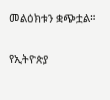መልዕክቱን ቋጭቷል።

የኢትዮጵያ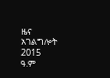ዜና አገልግሎት
2015
ዓ.ም